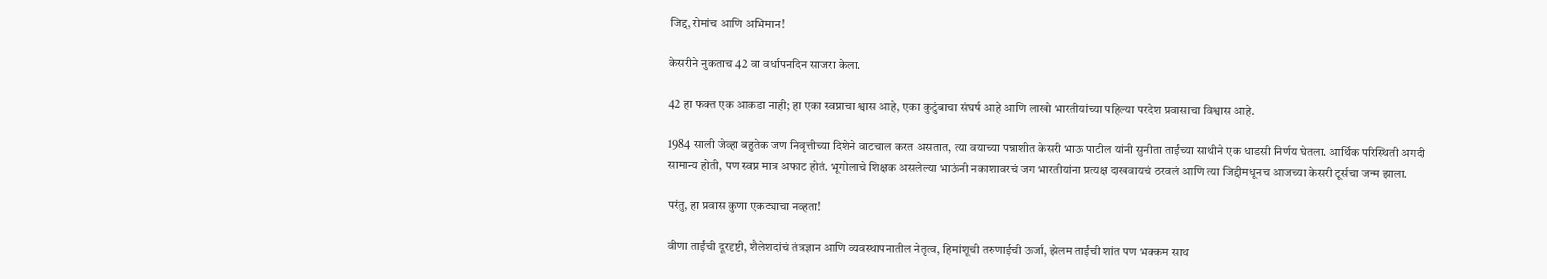जिद्द, रोमांच आणि अभिमान!

केसरीने नुकताच 42 वा वर्धापनदिन साजरा केला.

42 हा फक्त एक आकडा नाही; हा एका स्वप्नाचा श्वास आहे, एका कुटुंबाचा संघर्ष आहे आणि लाखो भारतीयांच्या पहिल्या परदेश प्रवासाचा विश्वास आहे.

1984 साली जेव्हा बहुतेक जण निवृत्तीच्या दिशेने वाटचाल करत असतात, त्या वयाच्या पन्नाशीत केसरी भाऊ पाटील यांनी सुनीता ताईंच्या साथीने एक धाडसी निर्णय घेतला. आर्थिक परिस्थिती अगदी सामान्य होती, पण स्वप्न मात्र अफाट होतं. भूगोलाचे शिक्षक असलेल्या भाऊंनी नकाशावरचं जग भारतीयांना प्रत्यक्ष दाखवायचं ठरवलं आणि त्या जिद्दीमधूनच आजच्या केसरी टूर्सचा जन्म झाला.

परंतु, हा प्रवास कुणा एकट्याचा नव्हता!

वीणा ताईंची दूरदृष्टी, शैलेशदांचं तंत्रज्ञान आणि व्यवस्थापनातील नेतृत्व, हिमांशूची तरुणाईची ऊर्जा, झेलम ताईंची शांत पण भक्कम साथ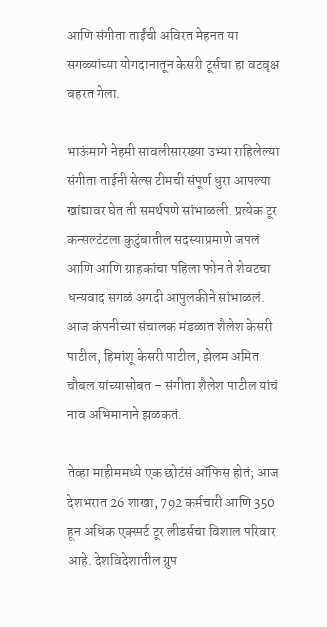आणि संगीता ताईंची अविरत मेहनत या सगळ्यांच्या योगदानातून केसरी टूर्सचा हा वटवृक्ष बहरत गेला.

भाऊंमागे नेहमी सावलीसारख्या उभ्या राहिलेल्या संगीता ताईनी सेल्स टीमची संपूर्ण धुरा आपल्या खांद्यावर घेत ती समर्थपणे सांभाळली. प्रत्येक टूर कन्सल्टंटला कुटुंबातील सदस्याप्रमाणे जपलं आणि आणि ग्राहकांचा पहिला फोन ते शेवटचा धन्यवाद सगळं अगदी आपुलकीने सांभाळलं. आज कंपनीच्या संचालक मंडळात शैलेश केसरी पाटील, हिमांशू केसरी पाटील, झेलम अमित चौबल यांच्यासोबत – संगीता शैलेश पाटील यांचं नाव अभिमानाने झळकतं.

तेव्हा माहीममध्ये एक छोटंसं ऑफिस होतं; आज देशभरात 26 शाखा, 792 कर्मचारी आणि 350 हून अधिक एक्स्पर्ट टूर लीडर्सचा विशाल परिवार आहे. देशविदेशातील ग्रुप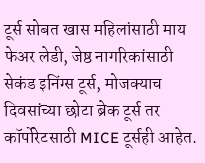टूर्स सोबत खास महिलांसाठी माय फेअर लेडी, जेष्ठ नागरिकांसाठी सेकंड इनिंग्स टूर्स, मोजक्याच दिवसांच्या छोटा ब्रेक टूर्स तर कॉर्पोरेटसाठी MICE टूर्सही आहेत.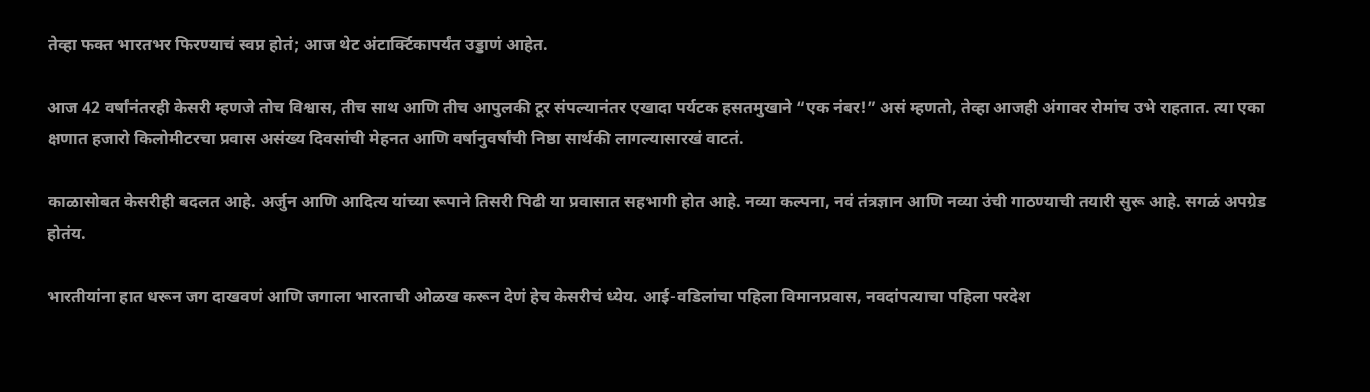तेव्हा फक्त भारतभर फिरण्याचं स्वप्न होतं; आज थेट अंटार्क्टिकापर्यंत उड्डाणं आहेत.

आज 42 वर्षांनंतरही केसरी म्हणजे तोच विश्वास, तीच साथ आणि तीच आपुलकी टूर संपल्यानंतर एखादा पर्यटक हसतमुखाने “एक नंबर!” असं म्हणतो, तेव्हा आजही अंगावर रोमांच उभे राहतात. त्या एका क्षणात हजारो किलोमीटरचा प्रवास असंख्य दिवसांची मेहनत आणि वर्षानुवर्षांची निष्ठा सार्थकी लागल्यासारखं वाटतं.

काळासोबत केसरीही बदलत आहे. अर्जुन आणि आदित्य यांच्या रूपाने तिसरी पिढी या प्रवासात सहभागी होत आहे. नव्या कल्पना, नवं तंत्रज्ञान आणि नव्या उंची गाठण्याची तयारी सुरू आहे. सगळं अपग्रेड होतंय.

भारतीयांना हात धरून जग दाखवणं आणि जगाला भारताची ओळख करून देणं हेच केसरीचं ध्येय. आई-वडिलांचा पहिला विमानप्रवास, नवदांपत्याचा पहिला परदेश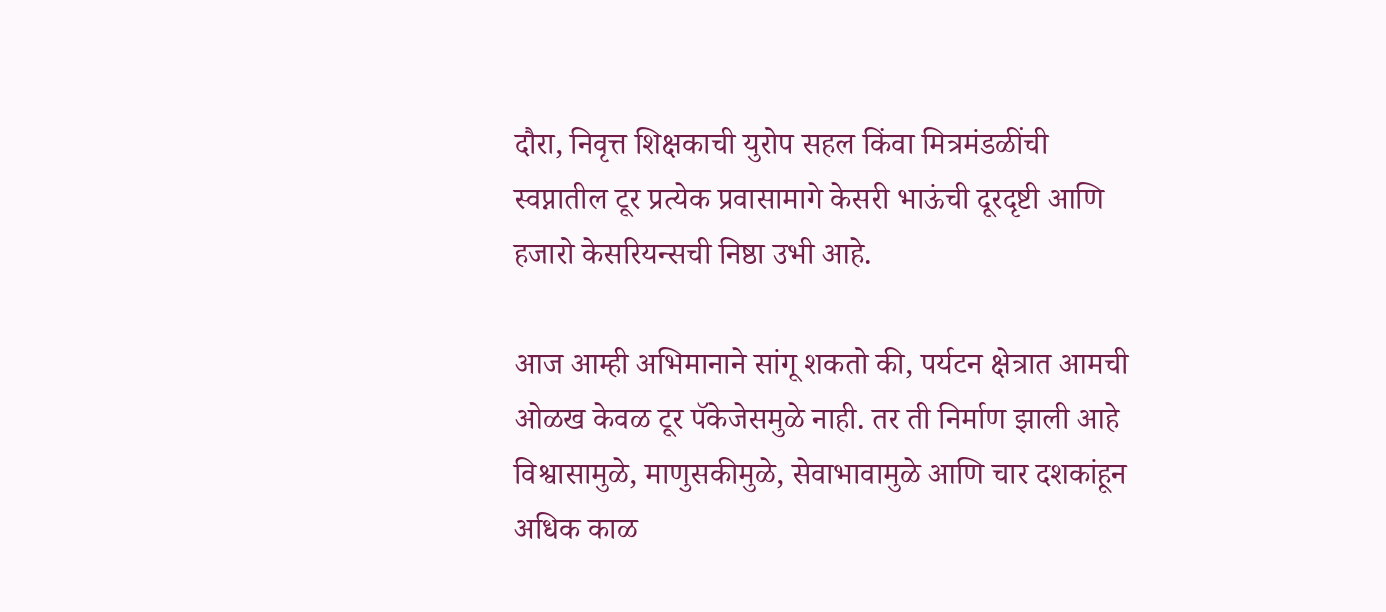दौरा, निवृत्त शिक्षकाची युरोप सहल किंवा मित्रमंडळींची स्वप्नातील टूर प्रत्येक प्रवासामागे केसरी भाऊंची दूरदृष्टी आणि हजारो केसरियन्सची निष्ठा उभी आहे.

आज आम्ही अभिमानाने सांगू शकतो की, पर्यटन क्षेत्रात आमची ओळख केवळ टूर पॅकेजेसमुळे नाही. तर ती निर्माण झाली आहे विश्वासामुळे, माणुसकीमुळे, सेवाभावामुळे आणि चार दशकांहून अधिक काळ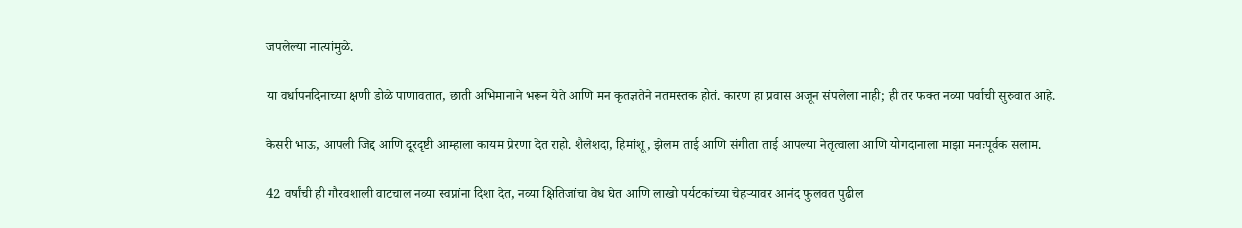जपलेल्या नात्यांमुळे.

या वर्धापनदिनाच्या क्षणी डोळे पाणावतात, छाती अभिमानाने भरून येते आणि मन कृतज्ञतेने नतमस्तक होतं. कारण हा प्रवास अजून संपलेला नाही; ही तर फक्त नव्या पर्वाची सुरुवात आहे.

केसरी भाऊ, आपली जिद्द आणि दूरदृष्टी आम्हाला कायम प्रेरणा देत राहो. शैलेशदा, हिमांशू, झेलम ताई आणि संगीता ताई आपल्या नेतृत्वाला आणि योगदानाला माझा मनःपूर्वक सलाम.

42 वर्षांची ही गौरवशाली वाटचाल नव्या स्वप्नांना दिशा देत, नव्या क्षितिजांचा वेध घेत आणि लाखो पर्यटकांच्या चेहऱ्यावर आनंद फुलवत पुढील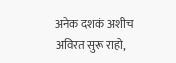अनेक दशकं अशीच अविरत सुरू राहो,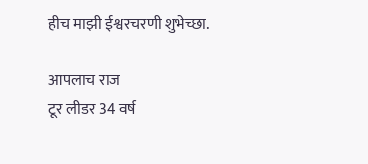हीच माझी ईश्वरचरणी शुभेच्छा.

आपलाच राज
टूर लीडर 34 वर्ष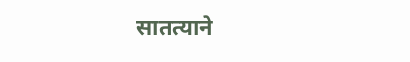सातत्याने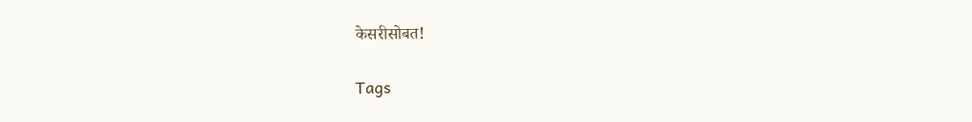केसरीसोबत!

Tags